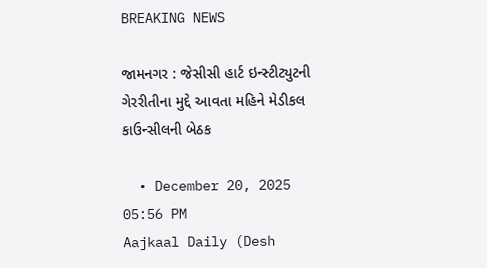BREAKING NEWS

જામનગર : જેસીસી હાર્ટ ઇન્સ્ટીટ્યુટની ગેરરીતીના મુદ્દે આવતા મહિને મેડીકલ કાઉન્સીલની બેઠક

  • December 20, 2025 05:56 PM
Aajkaal Daily (Desh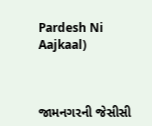Pardesh Ni Aajkaal)



જામનગરની જેસીસી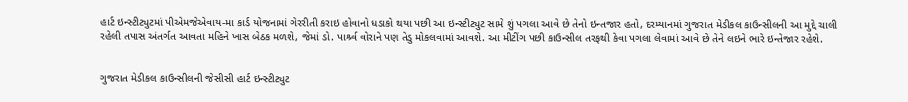હાર્ટ ઇન્સ્ટીટ્યુટમાં પીએમજેએવાય-મા કાર્ડ યોજનામાં ગેરરીતી કરાઇ હોવાનો ધડાકો થયા પછી આ ઇન્સ્ટીટ્યુટ સામે શું પગલા આવે છે તેનો ઇન્તજાર હતો, દરમ્યાનમાં ગુજરાત મેડીકલ કાઉન્સીલની આ મુદ્દે ચાલી રહેલી તપાસ અંતર્ગત આવતા મહિને ખાસ બેઠક મળશે, જેમાં ડો. પાર્શ્ર્વ વોરાને પણ તેડુ મોકલવામાં આવશે. આ મીટીંગ પછી કાઉન્સીલ તરફથી કેવા પગલા લેવામાં આવે છે તેને લઇને ભારે ઇન્તેજાર રહેશે.


ગુજરાત મેડીકલ કાઉન્સીલની જેસીસી હાર્ટ ઇન્સ્ટીટ્યુટ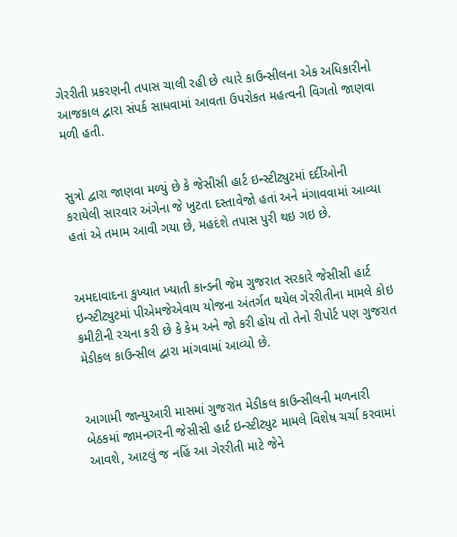ગેરરીતી પ્રકરણની તપાસ ચાલી રહી છે ત્યારે કાઉન્સીલના એક અધિકારીનો આજકાલ દ્વારા સંપર્ક સાધવામાં આવતા ઉપરોકત મહત્વની વિગતો જાણવા મળી હતી.


સુત્રો દ્વારા જાણવા મળ્યું છે કે જેસીસી હાર્ટ ઇન્સ્ટીટ્યુટમાં દર્દીઓની કરાયેલી સારવાર અંગેના જે ખુટતા દસ્તાવેજો હતાં અને મંગાવવામાં આવ્યા હતાં એ તમામ આવી ગયા છે, મહદંશે તપાસ પુરી થઇ ગઇ છે.


અમદાવાદના કુખ્યાત ખ્યાતી કાન્ડની જેમ ગુજરાત સરકારે જેસીસી હાર્ટ ઇન્સ્ટીટ્યુટમાં પીએમજેએવાય યોજના અંતર્ગત થયેલ ગેરરીતીના મામલે કોઇ કમીટીની રચના કરી છે કે કેમ અને જો કરી હોય તો તેનો રીપોર્ટ પણ ગુજરાત મેડીકલ કાઉન્સીલ દ્વારા માંગવામાં આવ્યો છે.


આગામી જાન્યુઆરી માસમાં ગુજરાત મેડીકલ કાઉન્સીલની મળનારી બેઠકમાં જામનગરની જેસીસી હાર્ટ ઇન્સ્ટીટ્યુટ મામલે વિશેષ ચર્ચા કરવામાં આવશે, આટલું જ નહિં આ ગેરરીતી માટે જેને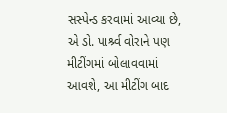સસ્પેન્ડ કરવામાં આવ્યા છે, એ ડો. પાર્શ્ર્વ વોરાને પણ મીટીંગમાં બોલાવવામાં આવશે, આ મીટીંગ બાદ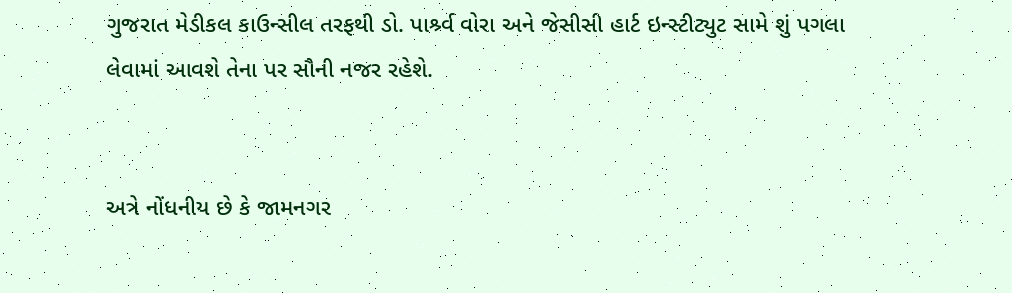ગુજરાત મેડીકલ કાઉન્સીલ તરફથી ડો. પાર્શ્ર્વ વોરા અને જેસીસી હાર્ટ ઇન્સ્ટીટ્યુટ સામે શું પગલા લેવામાં આવશે તેના પર સૌની નજર રહેશે.


અત્રે નોંધનીય છે કે જામનગર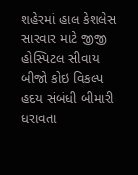શહેરમાં હાલ કેશલેસ સારવાર માટે જીજી હોસ્પિટલ સીવાય બીજો કોઇ વિકલ્પ હદય સંબંધી બીમારી ધરાવતા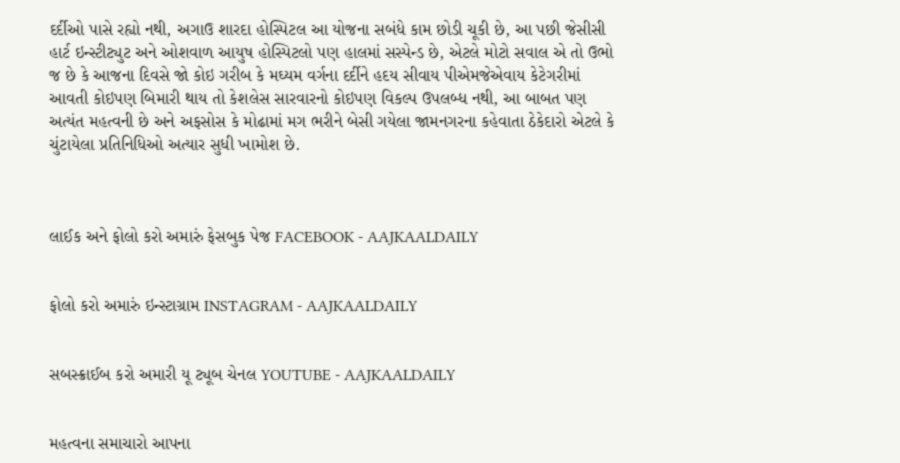દર્દીઓ પાસે રહ્યો નથી, અગાઉ શારદા હોસ્પિટલ આ યોજના સબંધે કામ છોડી ચૂકી છે, આ પછી જેસીસી હાર્ટ ઇન્સ્ટીટ્યુટ અને ઓશવાળ આયુષ હોસ્પિટલો પણ હાલમાં સસ્પેન્ડ છે, એટલે મોટો સવાલ એ તો ઉભો જ છે કે આજના દિવસે જો કોઇ ગરીબ કે મઘ્યમ વર્ગના દર્દીને હદય સીવાય પીએમજેએવાય કેટેગરીમાં આવતી કોઇપણ બિમારી થાય તો કેશલેસ સારવારનો કોઇપણ વિકલ્પ ઉપલબ્ધ નથી, આ બાબત પણ અત્યંત મહત્વની છે અને અફસોસ કે મોઢામાં મગ ભરીને બેસી ગયેલા જામનગરના કહેવાતા ઠેકેદારો એટલે કે ચુંટાયેલા પ્રતિનિધિઓ અત્યાર સુધી ખામોશ છે.



લાઈક અને ફોલો કરો અમારું ફેસબુક પેજ FACEBOOK - AAJKAALDAILY


ફોલો કરો અમારું ઇન્સ્ટાગ્રામ INSTAGRAM - AAJKAALDAILY


સબસ્ક્રાઈબ કરો અમારી યૂ ટ્યૂબ ચેનલ YOUTUBE - AAJKAALDAILY


મહત્વના સમાચારો આપના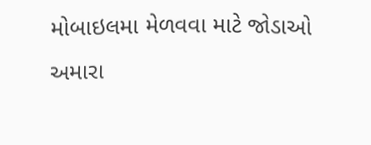મોબાઇલમા મેળવવા માટે જોડાઓ અમારા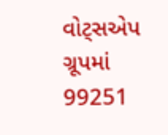વોટ્સએપ ગ્રૂપમાં  99251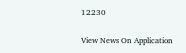12230

View News On Application